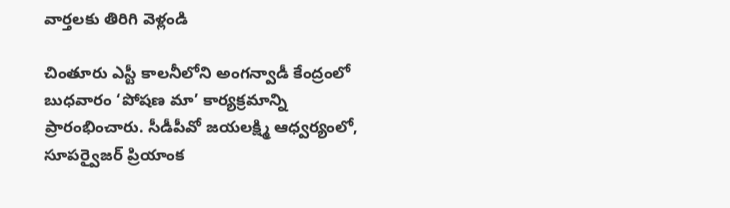వార్తలకు తిరిగి వెళ్లండి

చింతూరు ఎస్టీ కాలనీలోని అంగన్వాడీ కేంద్రంలో బుధవారం ‘పోషణ మా’ కార్యక్రమాన్ని ప్రారంభించారు. సీడీపీవో జయలక్ష్మి ఆధ్వర్యంలో, సూపర్వైజర్ ప్రియాంక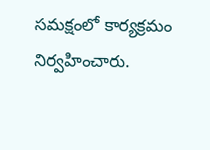సమక్షంలో కార్యక్రమం నిర్వహించారు.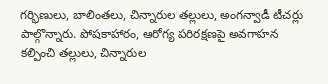గర్భిణులు, బాలింతలు, చిన్నారుల తల్లులు, అంగన్వాడీ టీచర్లు పాల్గొన్నారు. పోషకాహారం, ఆరోగ్య పరిరక్షణపై అవగాహన కల్పించి తల్లులు, చిన్నారుల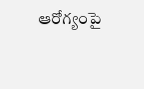ఆరోగ్యంపై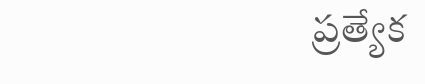ప్రత్యేక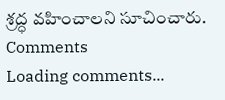శ్రద్ధ వహించాలని సూచించారు.
Comments
Loading comments...